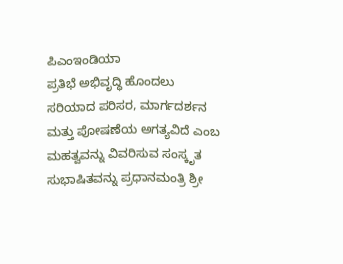ಪಿಎಂಇಂಡಿಯಾ
ಪ್ರತಿಭೆ ಅಭಿವೃದ್ಧಿ ಹೊಂದಲು ಸರಿಯಾದ ಪರಿಸರ, ಮಾರ್ಗದರ್ಶನ ಮತ್ತು ಪೋಷಣೆಯ ಅಗತ್ಯವಿದೆ ಎಂಬ ಮಹತ್ವವನ್ನು ವಿವರಿಸುವ ಸಂಸ್ಕೃತ ಸುಭಾಷಿತವನ್ನು ಪ್ರಧಾನಮಂತ್ರಿ ಶ್ರೀ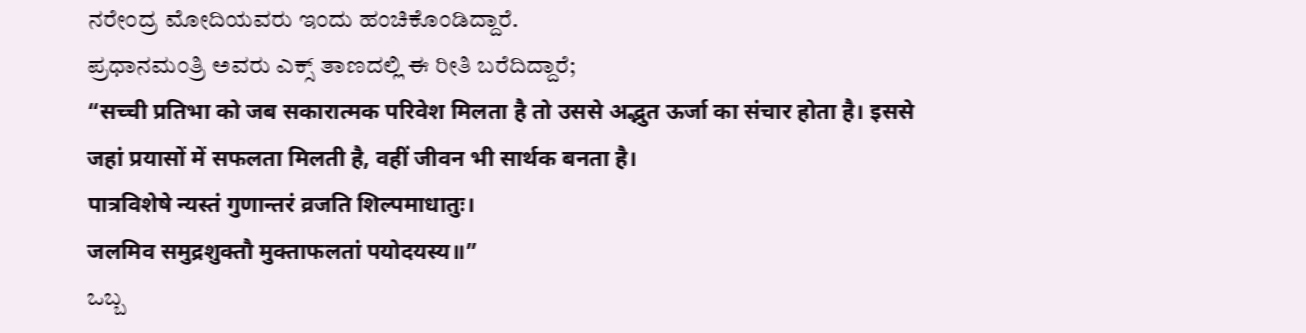ನರೇಂದ್ರ ಮೋದಿಯವರು ಇಂದು ಹಂಚಿಕೊಂಡಿದ್ದಾರೆ.
ಪ್ರಧಾನಮಂತ್ರಿ ಅವರು ಎಕ್ಸ್ ತಾಣದಲ್ಲಿ ಈ ರೀತಿ ಬರೆದಿದ್ದಾರೆ;
“सच्ची प्रतिभा को जब सकारात्मक परिवेश मिलता है तो उससे अद्भुत ऊर्जा का संचार होता है। इससे जहां प्रयासों में सफलता मिलती है, वहीं जीवन भी सार्थक बनता है।
पात्रविशेषे न्यस्तं गुणान्तरं व्रजति शिल्पमाधातुः।
जलमिव समुद्रशुक्तौ मुक्ताफलतां पयोदयस्य॥”
ಒಬ್ಬ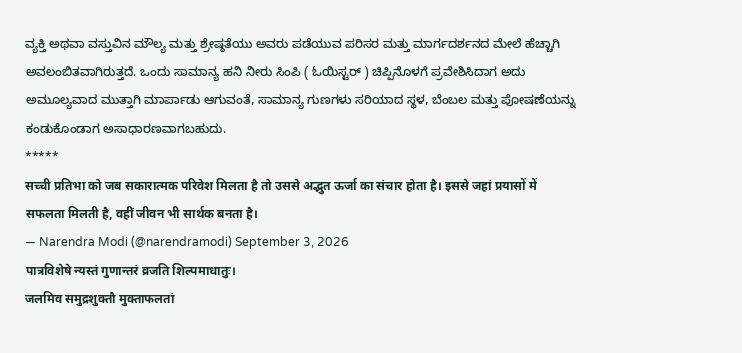ವ್ಯಕ್ತಿ ಅಥವಾ ವಸ್ತುವಿನ ಮೌಲ್ಯ ಮತ್ತು ಶ್ರೇಷ್ಠತೆಯು ಅವರು ಪಡೆಯುವ ಪರಿಸರ ಮತ್ತು ಮಾರ್ಗದರ್ಶನದ ಮೇಲೆ ಹೆಚ್ಚಾಗಿ ಅವಲಂಬಿತವಾಗಿರುತ್ತದೆ. ಒಂದು ಸಾಮಾನ್ಯ ಹನಿ ನೀರು ಸಿಂಪಿ ( ಓಯಿಸ್ಟರ್ ) ಚಿಪ್ಪಿನೊಳಗೆ ಪ್ರವೇಶಿಸಿದಾಗ ಅದು ಅಮೂಲ್ಯವಾದ ಮುತ್ತಾಗಿ ಮಾರ್ಪಾಡು ಆಗುವಂತೆ, ಸಾಮಾನ್ಯ ಗುಣಗಳು ಸರಿಯಾದ ಸ್ಥಳ, ಬೆಂಬಲ ಮತ್ತು ಪೋಷಣೆಯನ್ನು ಕಂಡುಕೊಂಡಾಗ ಅಸಾಧಾರಣವಾಗಬಹುದು.
*****
सच्ची प्रतिभा को जब सकारात्मक परिवेश मिलता है तो उससे अद्भुत ऊर्जा का संचार होता है। इससे जहां प्रयासों में सफलता मिलती है, वहीं जीवन भी सार्थक बनता है।
— Narendra Modi (@narendramodi) September 3, 2026
पात्रविशेषे न्यस्तं गुणान्तरं व्रजति शिल्पमाधातुः।
जलमिव समुद्रशुक्तौ मुक्ताफलतां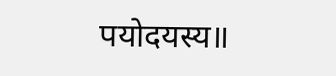पयोदयस्य॥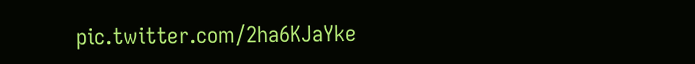pic.twitter.com/2ha6KJaYke